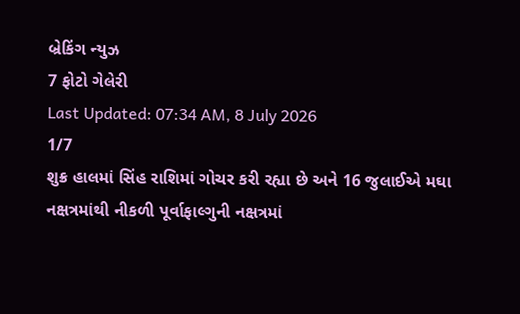બ્રેકિંગ ન્યુઝ
7 ફોટો ગેલેરી
Last Updated: 07:34 AM, 8 July 2026
1/7
શુક્ર હાલમાં સિંહ રાશિમાં ગોચર કરી રહ્યા છે અને 16 જુલાઈએ મઘા નક્ષત્રમાંથી નીકળી પૂર્વાફાલ્ગુની નક્ષત્રમાં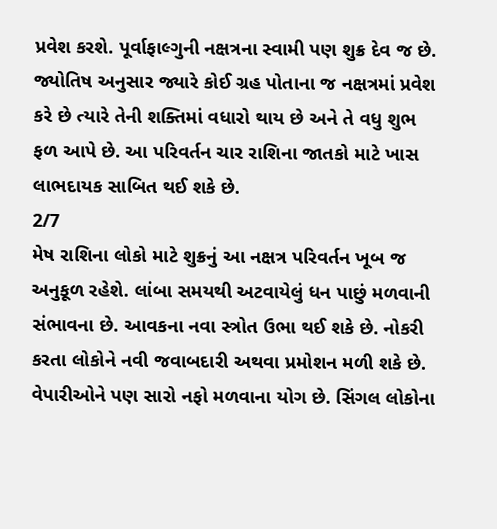પ્રવેશ કરશે. પૂર્વાફાલ્ગુની નક્ષત્રના સ્વામી પણ શુક્ર દેવ જ છે. જ્યોતિષ અનુસાર જ્યારે કોઈ ગ્રહ પોતાના જ નક્ષત્રમાં પ્રવેશ કરે છે ત્યારે તેની શક્તિમાં વધારો થાય છે અને તે વધુ શુભ ફળ આપે છે. આ પરિવર્તન ચાર રાશિના જાતકો માટે ખાસ લાભદાયક સાબિત થઈ શકે છે.
2/7
મેષ રાશિના લોકો માટે શુક્રનું આ નક્ષત્ર પરિવર્તન ખૂબ જ અનુકૂળ રહેશે. લાંબા સમયથી અટવાયેલું ધન પાછું મળવાની સંભાવના છે. આવકના નવા સ્ત્રોત ઉભા થઈ શકે છે. નોકરી કરતા લોકોને નવી જવાબદારી અથવા પ્રમોશન મળી શકે છે. વેપારીઓને પણ સારો નફો મળવાના યોગ છે. સિંગલ લોકોના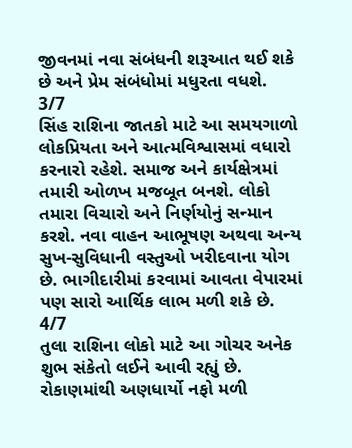જીવનમાં નવા સંબંધની શરૂઆત થઈ શકે છે અને પ્રેમ સંબંધોમાં મધુરતા વધશે.
3/7
સિંહ રાશિના જાતકો માટે આ સમયગાળો લોકપ્રિયતા અને આત્મવિશ્વાસમાં વધારો કરનારો રહેશે. સમાજ અને કાર્યક્ષેત્રમાં તમારી ઓળખ મજબૂત બનશે. લોકો તમારા વિચારો અને નિર્ણયોનું સન્માન કરશે. નવા વાહન આભૂષણ અથવા અન્ય સુખ-સુવિધાની વસ્તુઓ ખરીદવાના યોગ છે. ભાગીદારીમાં કરવામાં આવતા વેપારમાં પણ સારો આર્થિક લાભ મળી શકે છે.
4/7
તુલા રાશિના લોકો માટે આ ગોચર અનેક શુભ સંકેતો લઈને આવી રહ્યું છે. રોકાણમાંથી અણધાર્યો નફો મળી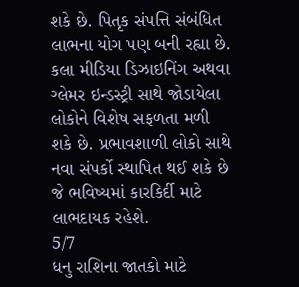શકે છે. પિતૃક સંપત્તિ સંબંધિત લાભના યોગ પણ બની રહ્યા છે. કલા મીડિયા ડિઝાઇનિંગ અથવા ગ્લેમર ઇન્ડસ્ટ્રી સાથે જોડાયેલા લોકોને વિશેષ સફળતા મળી શકે છે. પ્રભાવશાળી લોકો સાથે નવા સંપર્કો સ્થાપિત થઈ શકે છે જે ભવિષ્યમાં કારકિર્દી માટે લાભદાયક રહેશે.
5/7
ધનુ રાશિના જાતકો માટે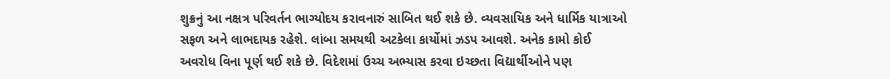શુક્રનું આ નક્ષત્ર પરિવર્તન ભાગ્યોદય કરાવનારું સાબિત થઈ શકે છે. વ્યવસાયિક અને ધાર્મિક યાત્રાઓ સફળ અને લાભદાયક રહેશે. લાંબા સમયથી અટકેલા કાર્યોમાં ઝડપ આવશે. અનેક કામો કોઈ અવરોધ વિના પૂર્ણ થઈ શકે છે. વિદેશમાં ઉચ્ચ અભ્યાસ કરવા ઇચ્છતા વિદ્યાર્થીઓને પણ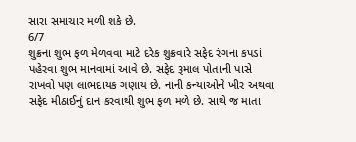સારા સમાચાર મળી શકે છે.
6/7
શુક્રના શુભ ફળ મેળવવા માટે દરેક શુક્રવારે સફેદ રંગના કપડાં પહેરવા શુભ માનવામાં આવે છે. સફેદ રૂમાલ પોતાની પાસે રાખવો પણ લાભદાયક ગણાય છે. નાની કન્યાઓને ખીર અથવા સફેદ મીઠાઈનું દાન કરવાથી શુભ ફળ મળે છે. સાથે જ માતા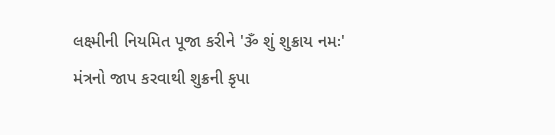લક્ષ્મીની નિયમિત પૂજા કરીને 'ૐ શું શુક્રાય નમઃ' મંત્રનો જાપ કરવાથી શુક્રની કૃપા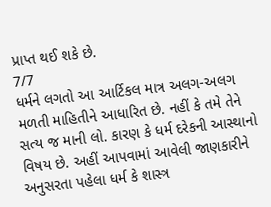પ્રાપ્ત થઈ શકે છે.
7/7
ધર્મને લગતો આ આર્ટિકલ માત્ર અલગ-અલગ મળતી માહિતીને આધારિત છે. નહીં કે તમે તેને સત્ય જ માની લો. કારણ કે ધર્મ દરેકની આસ્થાનો વિષય છે. અહીં આપવામાં આવેલી જાણકારીને અનુસરતા પહેલા ધર્મ કે શાસ્ત્ર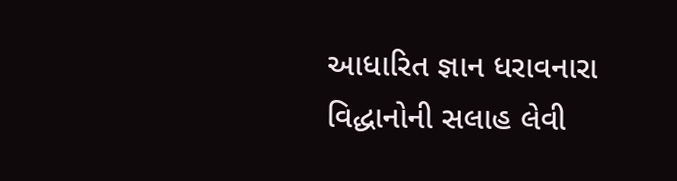આધારિત જ્ઞાન ધરાવનારા વિદ્ધાનોની સલાહ લેવી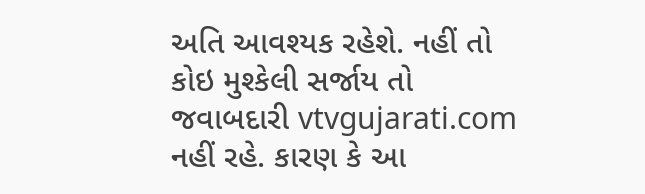અતિ આવશ્યક રહેશે. નહીં તો કોઇ મુશ્કેલી સર્જાય તો જવાબદારી vtvgujarati.com નહીં રહે. કારણ કે આ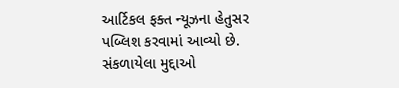આર્ટિકલ ફક્ત ન્યૂઝના હેતુસર પબ્લિશ કરવામાં આવ્યો છે.
સંકળાયેલા મુદ્દાઓ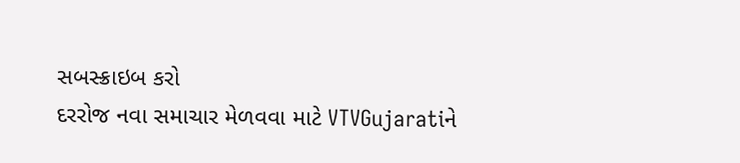સબસ્ક્રાઇબ કરો
દરરોજ નવા સમાચાર મેળવવા માટે VTVGujaratiને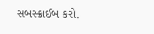સબસ્ક્રાઈબ કરો.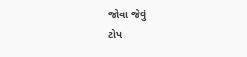જોવા જેવું
ટોપ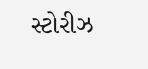સ્ટોરીઝ